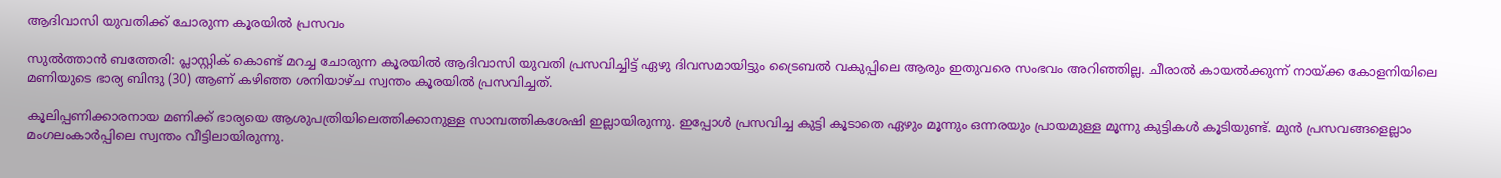ആദിവാസി യുവതിക്ക് ചോരുന്ന കൂരയില്‍ പ്രസവം

സുല്‍ത്താന്‍ ബത്തേരി: പ്ലാസ്റ്റിക് കൊണ്ട് മറച്ച ചോരുന്ന കൂരയില്‍ ആദിവാസി യുവതി പ്രസവിച്ചിട്ട് ഏഴു ദിവസമായിട്ടും ട്രൈബല്‍ വകുപ്പിലെ ആരും ഇതുവരെ സംഭവം അറിഞ്ഞില്ല. ചീരാല്‍ കായല്‍ക്കുന്ന് നായ്ക്ക കോളനിയിലെ മണിയുടെ ഭാര്യ ബിന്ദു (30) ആണ് കഴിഞ്ഞ ശനിയാഴ്ച സ്വന്തം കൂരയില്‍ പ്രസവിച്ചത്.

കൂലിപ്പണിക്കാരനായ മണിക്ക് ഭാര്യയെ ആശുപത്രിയിലെത്തിക്കാനുള്ള സാമ്പത്തികശേഷി ഇല്ലായിരുന്നു. ഇപ്പോള്‍ പ്രസവിച്ച കുട്ടി കൂടാതെ ഏഴും മൂന്നും ഒന്നരയും പ്രായമുള്ള മൂന്നു കുട്ടികള്‍ കൂടിയുണ്ട്. മുന്‍ പ്രസവങ്ങളെല്ലാം മംഗലംകാര്‍പ്പിലെ സ്വന്തം വീട്ടിലായിരുന്നു.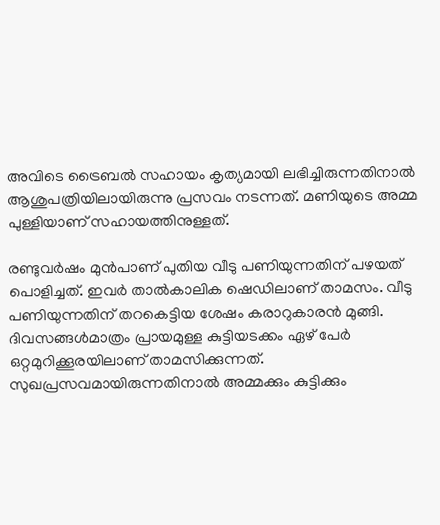അവിടെ ട്രൈബല്‍ സഹായം കൃത്യമായി ലഭിച്ചിരുന്നതിനാല്‍ ആശുപത്രിയിലായിരുന്നു പ്രസവം നടന്നത്. മണിയുടെ അമ്മ പുള്ളിയാണ് സഹായത്തിനുള്ളത്.

രണ്ടുവര്‍ഷം മുന്‍പാണ് പുതിയ വീടു പണിയുന്നതിന് പഴയത് പൊളിച്ചത്. ഇവര്‍ താല്‍കാലിക ഷെഡിലാണ് താമസം. വീടു പണിയുന്നതിന് തറകെട്ടിയ ശേഷം കരാറുകാരന്‍ മുങ്ങി. ദിവസങ്ങള്‍മാത്രം പ്രായമുള്ള കുട്ടിയടക്കം ഏഴ് പേര്‍ ഒറ്റമുറിക്കൂരയിലാണ് താമസിക്കുന്നത്. സുഖപ്രസവമായിരുന്നതിനാല്‍ അമ്മക്കും കുട്ടിക്കും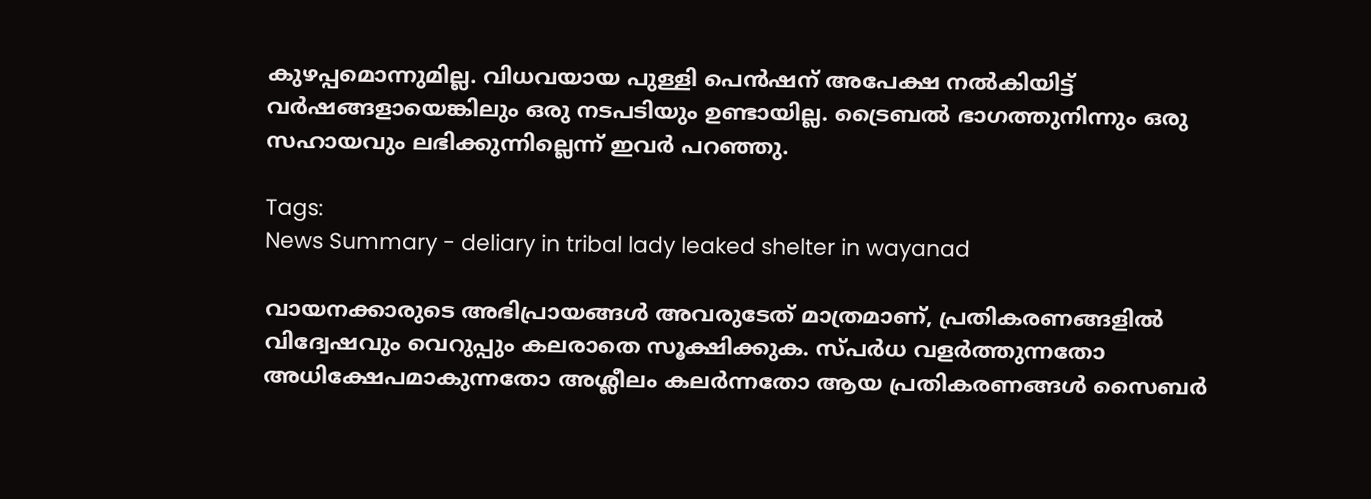കുഴപ്പമൊന്നുമില്ല. വിധവയായ പുള്ളി പെന്‍ഷന് അപേക്ഷ നല്‍കിയിട്ട് വര്‍ഷങ്ങളായെങ്കിലും ഒരു നടപടിയും ഉണ്ടായില്ല. ട്രൈബല്‍ ഭാഗത്തുനിന്നും ഒരു സഹായവും ലഭിക്കുന്നില്ലെന്ന് ഇവര്‍ പറഞ്ഞു.

Tags:
News Summary - deliary in tribal lady leaked shelter in wayanad

വായനക്കാരുടെ അഭിപ്രായങ്ങള്‍ അവരുടേത് മാത്രമാണ്, പ്രതികരണങ്ങളിൽ വിദ്വേഷവും വെറുപ്പും കലരാതെ സൂക്ഷിക്കുക. സ്പർധ വളർത്തുന്നതോ അധിക്ഷേപമാകുന്നതോ അശ്ലീലം കലർന്നതോ ആയ പ്രതികരണങ്ങൾ സൈബർ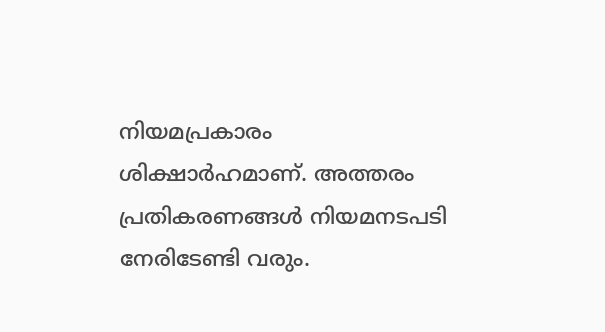നിയമപ്രകാരം ശിക്ഷാർഹമാണ്. അത്തരം പ്രതികരണങ്ങൾ നിയമനടപടി നേരിടേണ്ടി വരും.